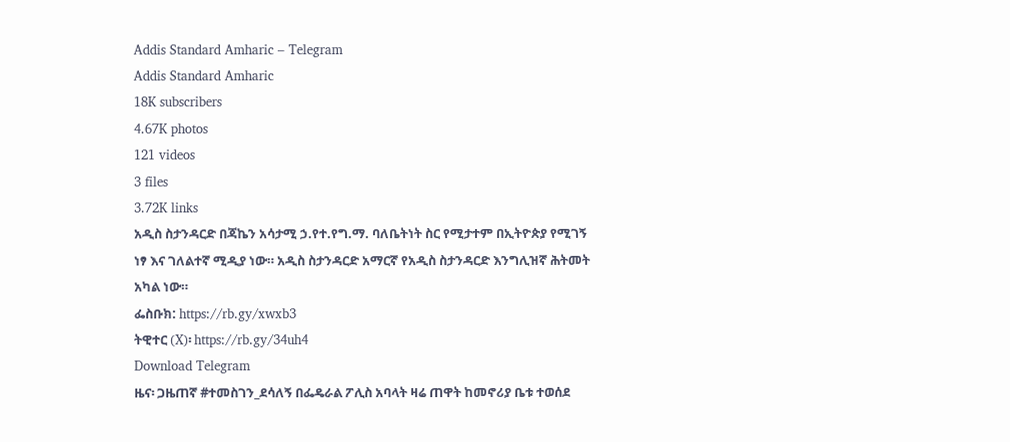Addis Standard Amharic – Telegram
Addis Standard Amharic
18K subscribers
4.67K photos
121 videos
3 files
3.72K links
አዲስ ስታንዳርድ በጃኬን አሳታሚ ኃ.የተ.የግ.ማ. ባለቤትነት ስር የሚታተም በኢትዮጵያ የሚገኝ ነፃ እና ገለልተኛ ሚዲያ ነው። አዲስ ስታንዳርድ አማርኛ የአዲስ ስታንዳርድ እንግሊዝኛ ሕትመት አካል ነው።
ፌስቡክ: https://rb.gy/xwxb3
ትዊተር (X)፡ https://rb.gy/34uh4
Download Telegram
ዜና፡ ጋዜጠኛ #ተመስገን_ደሳለኝ በፌዴራል ፖሊስ አባላት ዛሬ ጠዋት ከመኖሪያ ቤቱ ተወሰደ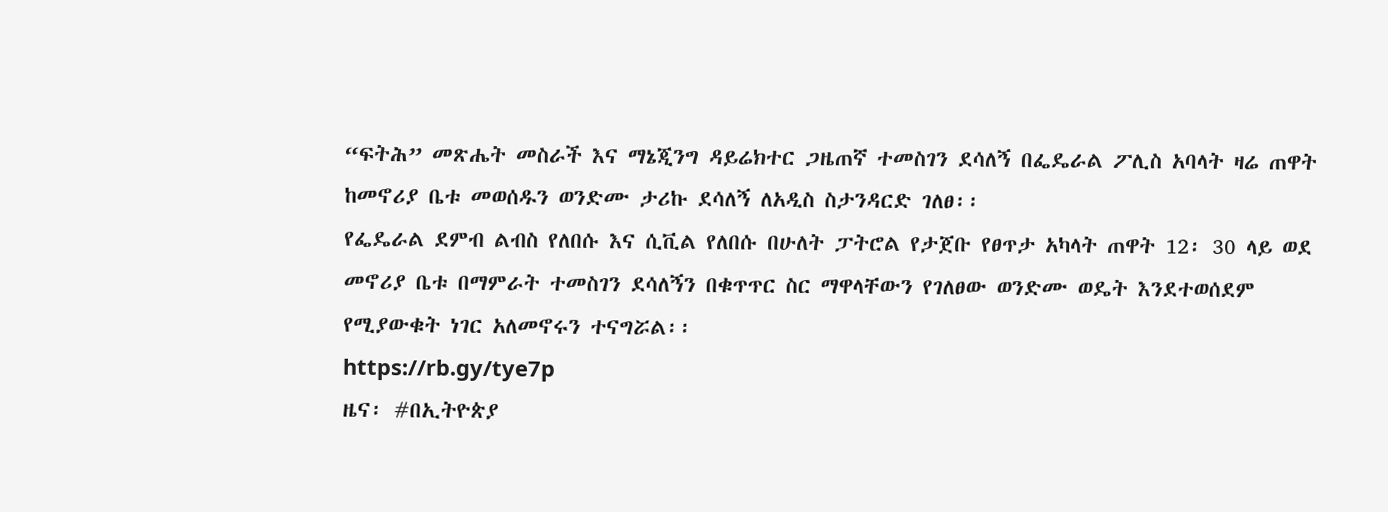“ፍትሕ” መጽሔት መስራች እና ማኔጂንግ ዳይሬክተር ጋዜጠኛ ተመስገን ደሳለኝ በፌዴራል ፖሊስ አባላት ዛሬ ጠዋት ከመኖሪያ ቤቱ መወሰዱን ወንድሙ ታሪኩ ደሳለኝ ለአዲስ ስታንዳርድ ገለፀ፡፡
የፌዴራል ደምብ ልብስ የለበሱ እና ሲቪል የለበሱ በሁለት ፓትሮል የታጀቡ የፀጥታ አካላት ጠዋት 12፡ 30 ላይ ወደ መኖሪያ ቤቱ በማምራት ተመስገን ደሳለኝን በቁጥጥር ስር ማዋላቸውን የገለፀው ወንድሙ ወዴት እንደተወሰደም የሚያውቁት ነገር አለመኖሩን ተናግሯል፡፡
https://rb.gy/tye7p
ዜና፡ #በኢትዮጵያ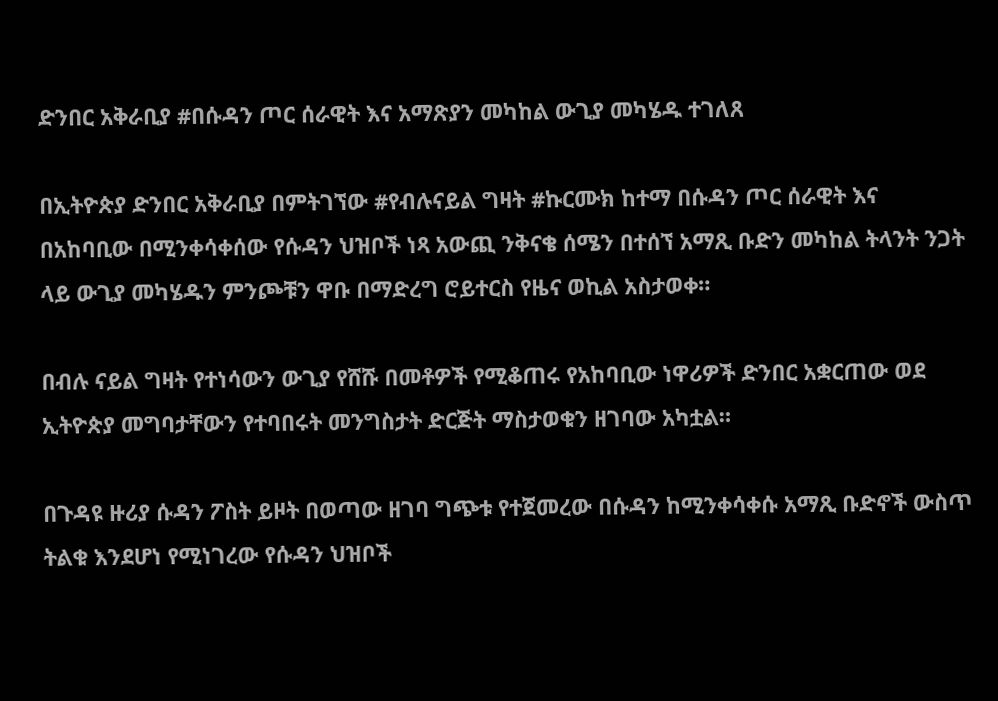ድንበር አቅራቢያ #በሱዳን ጦር ሰራዊት እና አማጽያን መካከል ውጊያ መካሄዱ ተገለጸ

በኢትዮጵያ ድንበር አቅራቢያ በምትገኘው #የብሉናይል ግዛት #ኩርሙክ ከተማ በሱዳን ጦር ሰራዊት እና በአከባቢው በሚንቀሳቀሰው የሱዳን ህዝቦች ነጻ አውጪ ንቅናቄ ሰሜን በተሰኘ አማጺ ቡድን መካከል ትላንት ንጋት ላይ ውጊያ መካሄዱን ምንጮቹን ዋቡ በማድረግ ሮይተርስ የዜና ወኪል አስታወቀ።

በብሉ ናይል ግዛት የተነሳውን ውጊያ የሸሹ በመቶዎች የሚቆጠሩ የአከባቢው ነዋሪዎች ድንበር አቋርጠው ወደ ኢትዮጵያ መግባታቸውን የተባበሩት መንግስታት ድርጅት ማስታወቁን ዘገባው አካቷል።

በጉዳዩ ዙሪያ ሱዳን ፖስት ይዞት በወጣው ዘገባ ግጭቱ የተጀመረው በሱዳን ከሚንቀሳቀሱ አማጺ ቡድኖች ውስጥ ትልቁ እንደሆነ የሚነገረው የሱዳን ህዝቦች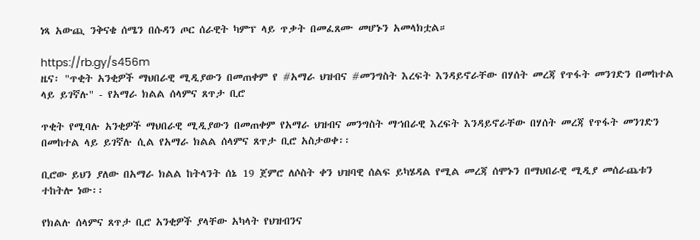ነጻ አውጪ ንቅናቄ ሰሜን በሱዳን ጦር ሰራዊት ካምፕ ላይ ጥቃት በመፈጸሙ መሆኑን አመላክቷል።

https://rb.gy/s456m
ዜና፡ "ጥቂት አንቂዎች ማህበራዊ ሚዲያውን በመጠቀም የ #አማራ ህዝብና #መንግስት እረፍት እንዳይኖራቸው በሃሰት መረጃ የጥፋት መንገድን በመከተል ላይ ይገኛሉ" - የአማራ ክልል ሰላምና ጸጥታ ቢሮ

ጥቂት የሚባሉ አንቂዎች ማህበራዊ ሚዲያውን በመጠቀም የአማራ ህዝብና መንግስት ማኀበራዊ እረፍት እንዳይኖራቸው በሃሰት መረጃ የጥፋት መንገድን በመከተል ላይ ይገኛሉ ሲል የአማራ ክልል ሰላምና ጸጥታ ቢሮ አስታወቀ፡፡

ቢሮው ይህን ያለው በአማራ ክልል ከትላንት ሰኔ 19 ጀምሮ ለሶስት ቀን ህዝባዊ ሰልፍ ይካሄዳል የሚል መረጃ ሰሞኑን በማህበራዊ ሚዲያ መሰራጨቱን ተከትሎ ነው፡፡

የክልሉ ሰላምና ጸጥታ ቢሮ አንቂዎች ያላቸው አካላት የህዝብንና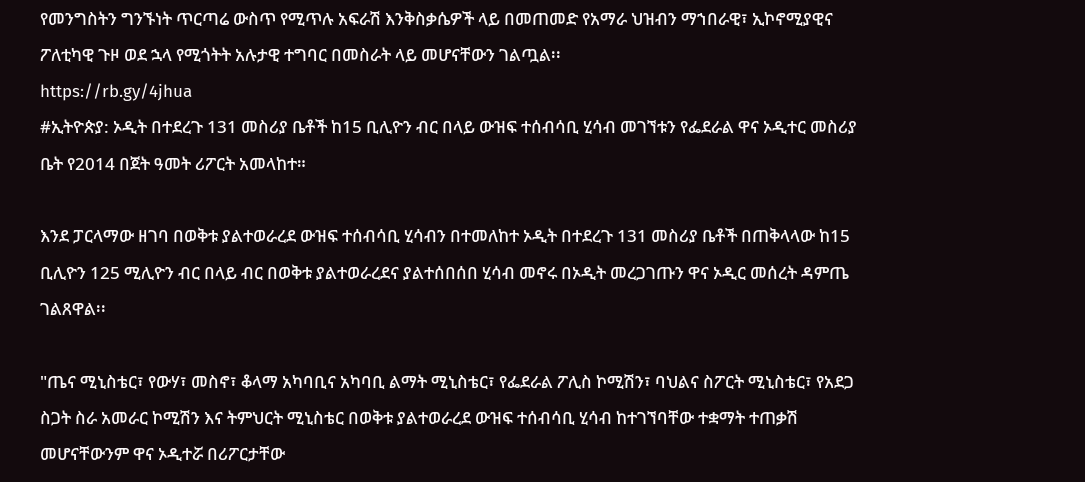የመንግስትን ግንኙነት ጥርጣሬ ውስጥ የሚጥሉ አፍራሽ እንቅስቃሴዎች ላይ በመጠመድ የአማራ ህዝብን ማኀበራዊ፣ ኢኮኖሚያዊና ፖለቲካዊ ጉዞ ወደ ኋላ የሚጎትት አሉታዊ ተግባር በመስራት ላይ መሆናቸውን ገልጧል፡፡
https://rb.gy/4jhua
#ኢትዮጵያ: ኦዲት በተደረጉ 131 መስሪያ ቤቶች ከ15 ቢሊዮን ብር በላይ ውዝፍ ተሰብሳቢ ሂሳብ መገኘቱን የፌደራል ዋና ኦዲተር መስሪያ ቤት የ2014 በጀት ዓመት ሪፖርት አመላከተ።

እንደ ፓርላማው ዘገባ በወቅቱ ያልተወራረደ ውዝፍ ተሰብሳቢ ሂሳብን በተመለከተ ኦዲት በተደረጉ 131 መስሪያ ቤቶች በጠቅላላው ከ15 ቢሊዮን 125 ሚሊዮን ብር በላይ ብር በወቅቱ ያልተወራረደና ያልተሰበሰበ ሂሳብ መኖሩ በኦዲት መረጋገጡን ዋና ኦዲር መሰረት ዳምጤ ገልጸዋል፡፡

"ጤና ሚኒስቴር፣ የውሃ፣ መስኖ፣ ቆላማ አካባቢና አካባቢ ልማት ሚኒስቴር፣ የፌደራል ፖሊስ ኮሚሽን፣ ባህልና ስፖርት ሚኒስቴር፣ የአደጋ ስጋት ስራ አመራር ኮሚሽን እና ትምህርት ሚኒስቴር በወቅቱ ያልተወራረደ ውዝፍ ተሰብሳቢ ሂሳብ ከተገኘባቸው ተቋማት ተጠቃሽ መሆናቸውንም ዋና ኦዲተሯ በሪፖርታቸው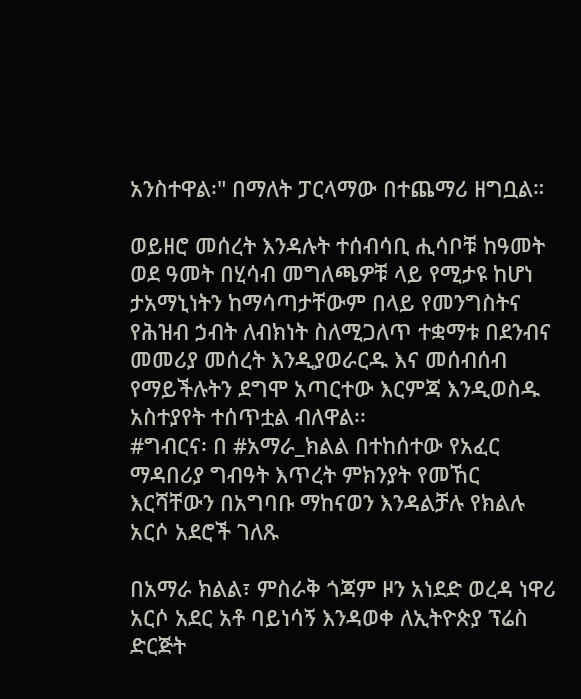አንስተዋል፡" በማለት ፓርላማው በተጨማሪ ዘግቧል።

ወይዘሮ መሰረት እንዳሉት ተሰብሳቢ ሒሳቦቹ ከዓመት ወደ ዓመት በሂሳብ መግለጫዎቹ ላይ የሚታዩ ከሆነ ታአማኒነትን ከማሳጣታቸውም በላይ የመንግስትና የሕዝብ ኃብት ለብክነት ስለሚጋለጥ ተቋማቱ በደንብና መመሪያ መሰረት እንዲያወራርዱ እና መሰብሰብ የማይችሉትን ደግሞ አጣርተው እርምጃ እንዲወስዱ አስተያየት ተሰጥቷል ብለዋል፡፡
#ግብርና፡ በ #አማራ_ክልል በተከሰተው የአፈር ማዳበሪያ ግብዓት እጥረት ምክንያት የመኸር እርሻቸውን በአግባቡ ማከናወን እንዳልቻሉ የክልሉ አርሶ አደሮች ገለጹ

በአማራ ክልል፣ ምስራቅ ጎጃም ዞን አነደድ ወረዳ ነዋሪ አርሶ አደር አቶ ባይነሳኝ እንዳወቀ ለኢትዮጵያ ፕሬስ ድርጅት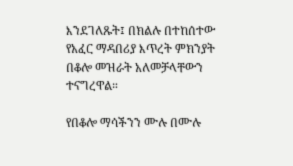እንደገለጹት፤ በክልሉ በተከሰተው የአፈር ማዳበሪያ እጥረት ምክንያት በቆሎ መዝራት አለመቻላቸውን ተናግረዋል።

የበቆሎ ማሳችንን ሙሉ በሙሉ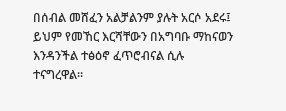በሰብል መሸፈን አልቻልንም ያሉት አርሶ አደሩ፤ ይህም የመኸር እርሻቸውን በአግባቡ ማከናወን እንዳንችል ተፅዕኖ ፈጥሮብናል ሲሉ ተናግረዋል።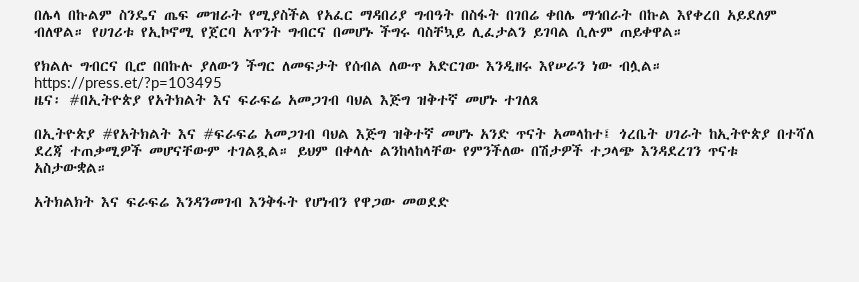በሌላ በኩልም ስንዴና ጤፍ መዝራት የሚያስችል የአፈር ማዳበሪያ ግብዓት በስፋት በገበሬ ቀበሌ ማኅበራት በኩል እየቀረበ አይደለም ብለዋል። የሀገሪቱ የኢኮኖሚ የጀርባ አጥንት ግብርና በመሆኑ ችግሩ ባስቸኳይ ሊፈታልን ይገባል ሲሉም ጠይቀዋል።

የክልሉ ግብርና ቢሮ በበኩሉ ያለውን ችግር ለመፍታት የሰብል ለውጥ አድርገው እንዲዘሩ እየሠራን ነው ብሏል።
https://press.et/?p=103495
ዜና፡ #በኢትዮጵያ የአትክልት እና ፍራፍሬ አመጋገብ ባህል እጅግ ዝቅተኛ መሆኑ ተገለጸ

በኢትዮጵያ #የአትክልት እና #ፍራፍሬ አመጋገብ ባህል እጅግ ዝቅተኛ መሆኑ አንድ ጥናት አመላከተ፤ ጎረቤት ሀገራት ከኢትዮጵያ በተሻለ ደረጃ ተጠቃሚዎች መሆናቸውም ተገልጿል። ይህም በቀላሉ ልንከላከላቸው የምንችለው በሽታዎች ተጋላጭ እንዳደረገን ጥናቱ አስታውቋል።

አትክልክት እና ፍራፍሬ እንዳንመገብ እንቅፋት የሆነብን የዋጋው መወደድ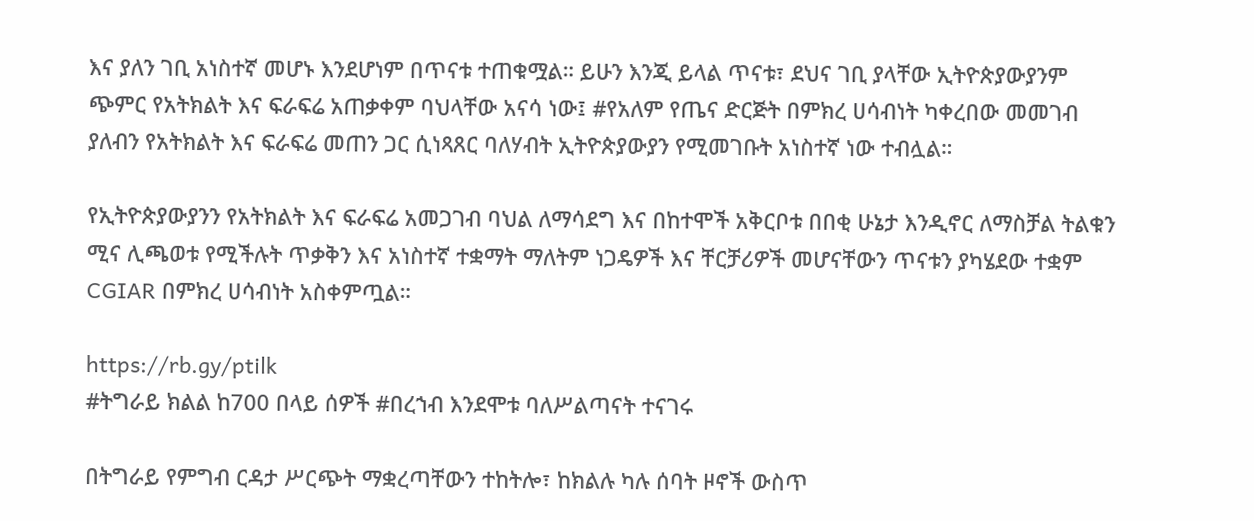እና ያለን ገቢ አነስተኛ መሆኑ እንደሆነም በጥናቱ ተጠቁሟል። ይሁን እንጂ ይላል ጥናቱ፣ ደህና ገቢ ያላቸው ኢትዮጵያውያንም ጭምር የአትክልት እና ፍራፍሬ አጠቃቀም ባህላቸው አናሳ ነው፤ #የአለም የጤና ድርጅት በምክረ ሀሳብነት ካቀረበው መመገብ ያለብን የአትክልት እና ፍራፍሬ መጠን ጋር ሲነጻጸር ባለሃብት ኢትዮጵያውያን የሚመገቡት አነስተኛ ነው ተብሏል።

የኢትዮጵያውያንን የአትክልት እና ፍራፍሬ አመጋገብ ባህል ለማሳደግ እና በከተሞች አቅርቦቱ በበቂ ሁኔታ እንዲኖር ለማስቻል ትልቁን ሚና ሊጫወቱ የሚችሉት ጥቃቅን እና አነስተኛ ተቋማት ማለትም ነጋዴዎች እና ቸርቻሪዎች መሆናቸውን ጥናቱን ያካሄደው ተቋም CGIAR በምክረ ሀሳብነት አስቀምጧል።

https://rb.gy/ptilk
#ትግራይ ክልል ከ700 በላይ ሰዎች #በረኀብ እንደሞቱ ባለሥልጣናት ተናገሩ

በትግራይ የምግብ ርዳታ ሥርጭት ማቋረጣቸውን ተከትሎ፣ ከክልሉ ካሉ ሰባት ዞኖች ውስጥ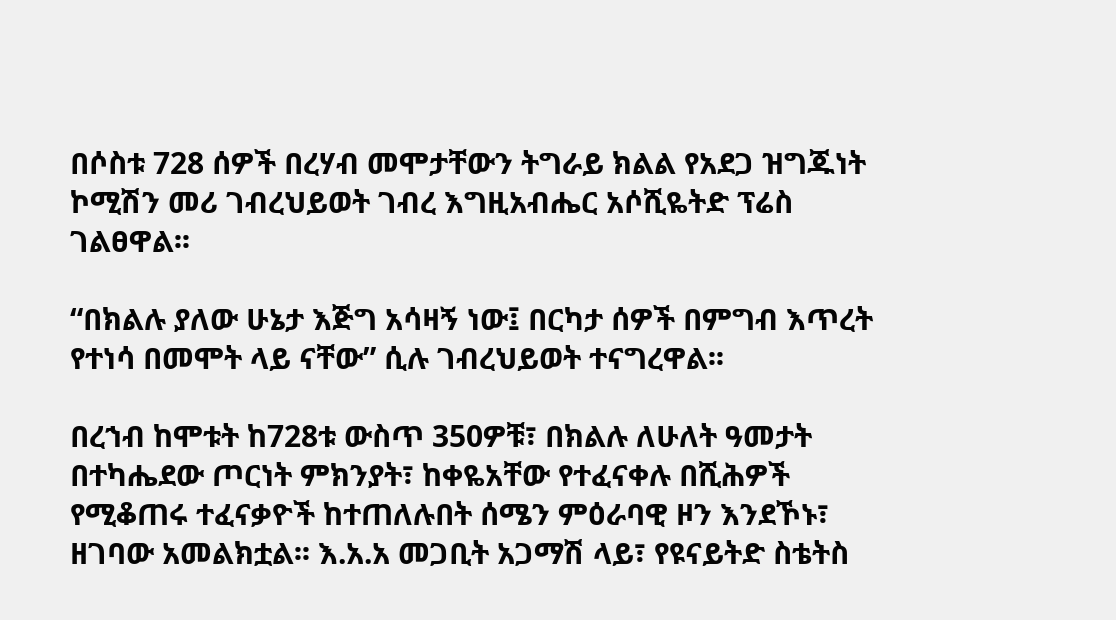በሶስቱ 728 ሰዎች በረሃብ መሞታቸውን ትግራይ ክልል የአደጋ ዝግጁነት ኮሚሽን መሪ ገብረህይወት ገብረ እግዚአብሔር አሶሺዬትድ ፕሬስ ገልፀዋል፡፡

“በክልሉ ያለው ሁኔታ እጅግ አሳዛኝ ነው፤ በርካታ ሰዎች በምግብ እጥረት የተነሳ በመሞት ላይ ናቸው” ሲሉ ገብረህይወት ተናግረዋል፡፡

በረኀብ ከሞቱት ከ728ቱ ውስጥ 350ዎቹ፣ በክልሉ ለሁለት ዓመታት በተካሔደው ጦርነት ምክንያት፣ ከቀዬአቸው የተፈናቀሉ በሺሕዎች የሚቆጠሩ ተፈናቃዮች ከተጠለሉበት ሰሜን ምዕራባዊ ዞን እንደኾኑ፣ ዘገባው አመልክቷል፡፡ እ.አ.አ መጋቢት አጋማሽ ላይ፣ የዩናይትድ ስቴትስ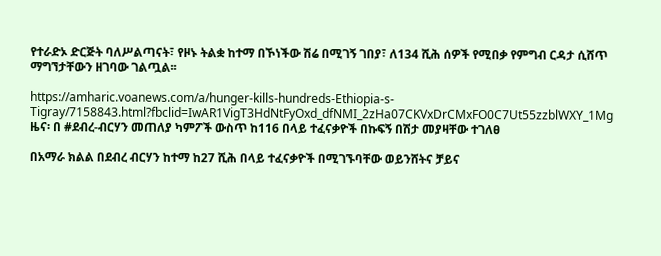የተራድኦ ድርጅት ባለሥልጣናት፣ የዞኑ ትልቋ ከተማ በኾነችው ሽሬ በሚገኝ ገበያ፣ ለ134 ሺሕ ሰዎች የሚበቃ የምግብ ርዳታ ሲሸጥ ማግኘታቸውን ዘገባው ገልጧል፡፡

https://amharic.voanews.com/a/hunger-kills-hundreds-Ethiopia-s-Tigray/7158843.html?fbclid=IwAR1VigT3HdNtFyOxd_dfNMI_2zHa07CKVxDrCMxFO0C7Ut55zzblWXY_1Mg
ዜና፡ በ #ደብረ-ብርሃን መጠለያ ካምፖች ውስጥ ከ116 በላይ ተፈናቃዮች በኩፍኝ በሽታ መያዛቸው ተገለፀ

በአማራ ክልል በደብረ ብርሃን ከተማ ከ27 ሺሕ በላይ ተፈናቃዮች በሚገኙባቸው ወይንሸትና ቻይና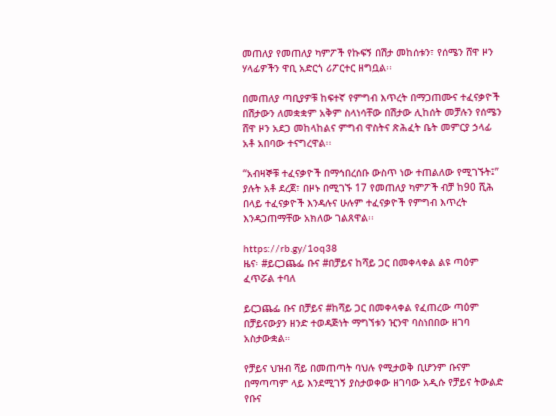መጠለያ የመጠለያ ካምፖች የኩፍኝ በሽታ መከሰቱን፣ የሰሜን ሸዋ ዞን ሃላፊዎችን ዋቢ አድርጎ ሪፖርተር ዘግቧል፡፡

በመጠለያ ጣቢያዎቹ ከፍተኛ የምግብ እጥረት በማጋጠሙና ተፈናቃዮች በሽታውን ለመቋቋም አቅም ስላነሳቸው በሽታው ሊከሰት መቻሉን የሰሜን ሸዋ ዞን አደጋ መከላከልና ምግብ ዋስትና ጽሕፈት ቤት መምርያ ኃላፊ አቶ አበባው ተናግረዋል፡፡

“አብዛኞቹ ተፈናቃዮች በማኅበረሰቡ ውስጥ ነው ተጠልለው የሚገኙት፤” ያሉት አቶ ደረጀ፣ በዞኑ በሚገኙ 17 የመጠለያ ካምፖች ብቻ ከ90 ሺሕ በላይ ተፈናቃዮች እንዳሉና ሁሉም ተፈናቃዮች የምግብ እጥረት እንዳጋጠማቸው አክለው ገልጸዋል፡፡

https://rb.gy/1oq38
ዜና፡ #ይርጋጨፌ ቡና #በቻይና ከሻይ ጋር በመቀላቀል ልዩ ጣዕም ፈጥሯል ተባለ

ይርጋጨፌ ቡና በቻይና #ከሻይ ጋር በመቀላቀል የፈጠረው ጣዕም በቻይናውያን ዘንድ ተወዳጅነት ማግኘቱን ዢንዋ ባስነበበው ዘገባ አስታውቋል።

የቻይና ህዝብ ሻይ በመጠጣት ባህሉ የሚታወቅ ቢሆንም ቡናም በማጣጣም ላይ እንደሚገኝ ያስታወቀው ዘገባው አዲሱ የቻይና ትውልድ የቡና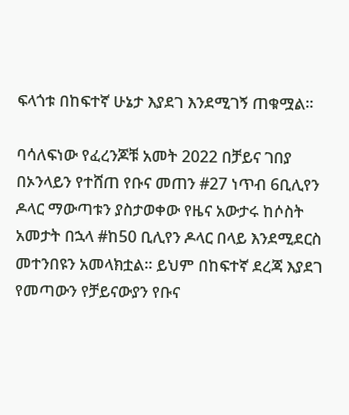ፍላጎቱ በከፍተኛ ሁኔታ እያደገ እንደሚገኝ ጠቁሟል።

ባሳለፍነው የፈረንጆቹ አመት 2022 በቻይና ገበያ በኦንላይን የተሸጠ የቡና መጠን #27 ነጥብ 6ቢሊየን ዶላር ማውጣቱን ያስታወቀው የዜና አውታሩ ከሶስት አመታት በኋላ #ከ50 ቢሊየን ዶላር በላይ እንደሚደርስ መተንበዩን አመላክቷል። ይህም በከፍተኛ ደረጃ እያደገ የመጣውን የቻይናውያን የቡና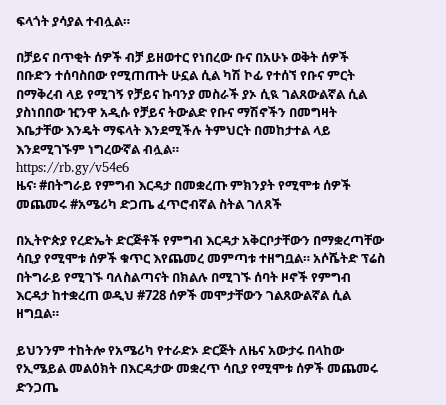ፍላጎት ያሳያል ተብሏል።

በቻይና በጥቂት ሰዎች ብቻ ይዘወተር የነበረው ቡና በአሁኑ ወቅት ሰዎች በቡድን ተሰባስበው የሚጠጡት ሁኗል ሲል ካሽ ኮፊ የተሰኘ የቡና ምርት በማቅረብ ላይ የሚገኝ የቻይና ኩባንያ መስራች ያኦ ሲዪ ገልጸውልኛል ሲል ያስነበበው ዢንዋ አዲሱ የቻይና ትውልድ የቡና ማሽኖችን በመግዛት እቤታቸው እንዴት ማፍላት እንደሚችሉ ትምህርት በመከታተል ላይ እንደሚገኙም ነግረውኛል ብሏል።
https://rb.gy/v54e6
ዜና፡ #በትግራይ የምግብ እርዳታ በመቋረጡ ምክንያት የሚሞቱ ሰዎች መጨመሩ #አሜሪካ ድጋጤ ፈጥሮብኛል ስትል ገለጸች

በኢትዮጵያ የረድኤት ድርጅቶች የምግብ እርዳታ አቅርቦታቸውን በማቋረጣቸው ሳቢያ የሚሞቱ ሰዎች ቁጥር እየጨመረ መምጣቱ ተዘግቧል። አሶሼትድ ፕሬስ በትግራይ የሚገኙ ባለስልጣናት በክልሉ በሚገኙ ሰባት ዞኖች የምግብ እርዳታ ከተቋረጠ ወዲህ #728 ሰዎች መሞታቸውን ገልጸውልኛል ሲል ዘግቧል።

ይህንንም ተከትሎ የአሜሪካ የተራድኦ ድርጅት ለዜና አውታሩ በላከው የኢሜይል መልዕክት በእርዳታው መቋረጥ ሳቢያ የሚሞቱ ሰዎች መጨመሩ ድንጋጤ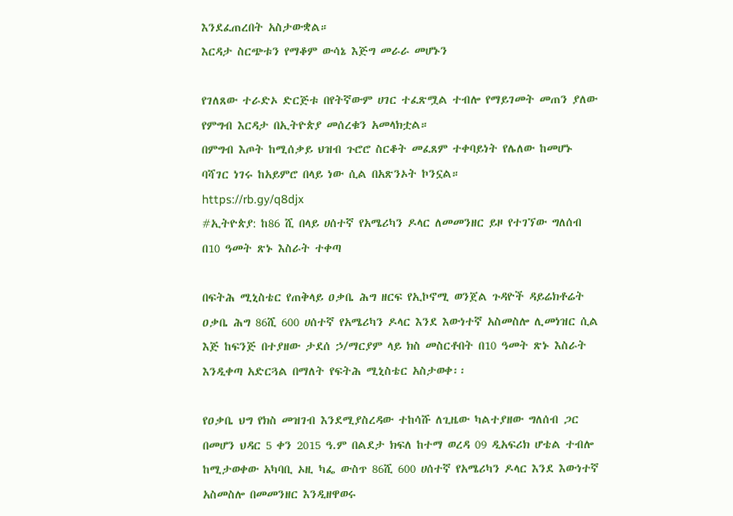እንደፈጠረበት አስታውቋል።
እርዳታ ስርጭቱን የማቆም ውሳኔ እጅግ መራራ መሆኑን

የገለጸው ተራድኦ ድርጅቱ በየትኛውም ሀገር ተፈጽሟል ተብሎ የማይገመት መጠን ያለው የምግብ እርዳታ በኢትዮጵያ መሰረቁን አመላክቷል።
በምግብ እጦት ከሚሰቃይ ህዝብ ጉሮሮ ስርቆት መፈጸም ተቀባይነት የሌለው ከመሆኑ ባሻገር ነገሩ ከአይምሮ በላይ ነው ሲል በአጽንኦት ኮንኗል።
https://rb.gy/q8djx
#ኢትዮጵያ: ከ86 ሺ በላይ ሀሰተኛ የአሜሪካን ዶላር ለመመንዘር ይዞ የተገኘው ግለሰብ በ10 ዓመት ጽኑ እስራት ተቀጣ

በፍትሕ ሚኒስቴር የጠቅላይ ዐቃቤ ሕግ ዘርፍ የኢኮኖሚ ወንጀል ጉዳዮች ዳይሬክቶሬት ዐቃቤ ሕግ 86ሺ 600 ሀሰተኛ የአሜሪካን ዶላር እንደ እውነተኛ አስመስሎ ሊመነዝር ሲል እጅ ከፍንጅ በተያዘው ታደሰ ኃ/ማርያም ላይ ክስ መስርቶበት በ10 ዓመት ጽኑ እስራት እንዲቀጣ አድርጓል በማለት የፍትሕ ሚኒስቴር አስታወቀ፡፡

የዐቃቤ ህግ የክስ መዝገብ እንደሚያስረዳው ተከሳሹ ለጊዜው ካልተያዘው ግለሰብ ጋር በመሆን ህዳር 5 ቀን 2015 ዓ.ም በልደታ ክፍለ ከተማ ወረዳ 09 ዲአፍሪክ ሆቴል ተብሎ ከሚታወቀው አካባቢ ኦዚ ካፌ ውስጥ 86ሺ 600 ሀሰተኛ የአሜሪካን ዶላር እንደ እውነተኛ አስመስሎ በመመንዘር እንዲዘዋወሩ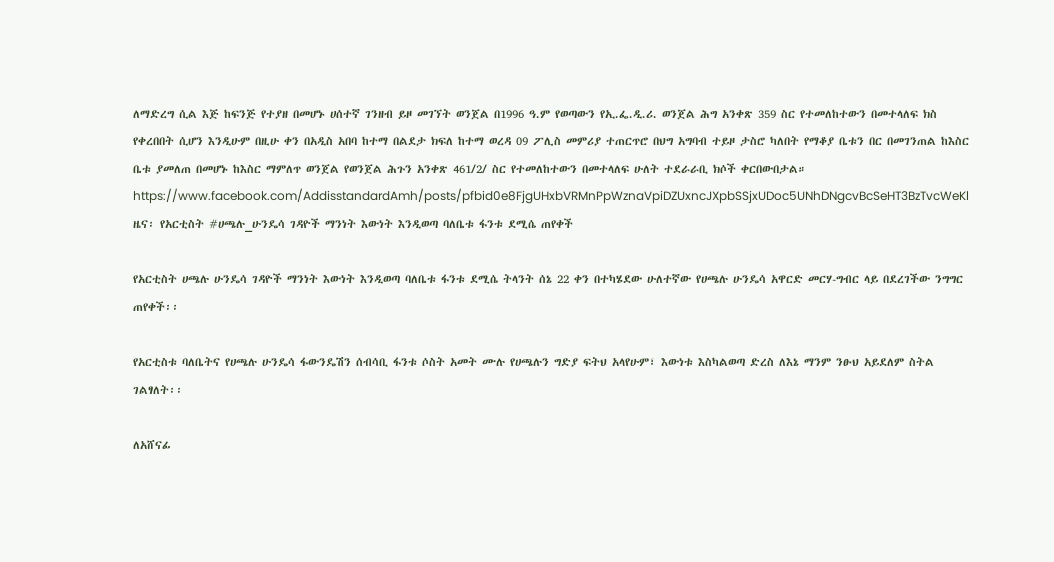ለማድረግ ሲል እጅ ከፍንጅ የተያዘ በመሆኑ ሀሰተኛ ገንዘብ ይዞ መገኘት ወንጀል በ1996 ዓ.ም የወጣውን የኢ.ፌ.ዲ.ሪ. ወንጀል ሕግ አንቀጽ 359 ስር የተመለከተውን በመተላለፍ ክስ የቀረበበት ሲሆን እንዲሁም በዚሁ ቀን በአዲስ አበባ ከተማ በልደታ ክፍለ ከተማ ወረዳ 09 ፖሊስ መምሪያ ተጠርጥሮ በህግ አግባብ ተይዞ ታስሮ ካለበት የማቆያ ቤቱን በር በመገንጠል ከእስር ቤቱ ያመለጠ በመሆኑ ከእስር ማምለጥ ወንጀል የወንጀል ሕጉን አንቀጽ 461/2/ ስር የተመለከተውን በመተላለፍ ሁለት ተደራራቢ ክሶች ቀርበውበታል። https://www.facebook.com/AddisstandardAmh/posts/pfbid0e8FjgUHxbVRMnPpWznaVpiDZUxncJXpbSSjxUDoc5UNhDNgcvBcSeHT3BzTvcWeKl
ዜና፡ የአርቲስት #ሀጫሉ_ሁንዴሳ ገዳዮች ማንነት እውነት እንዲወጣ ባለቤቱ ፋንቱ ደሚሴ ጠየቀች

የአርቲስት ሀጫሉ ሁንዴሳ ገዳዮች ማንነት እውነት እንዲወጣ ባለቤቱ ፋንቱ ደሚሴ ትላንት ሰኔ 22 ቀን በተካሄደው ሁለተኛው የሀጫሉ ሁንዴሳ አዋርድ መርሃ-ግብር ላይ በደረገችው ንግግር ጠየቀች፡፡

የአርቲስቱ ባለቤትና የሀጫሉ ሁንዴሳ ፋውንዴሽን ሰብሳቢ ፋንቱ ሶስት አመት ሙሉ የሀጫሉን ግድያ ፍትህ አላየሁም፣ እውነቱ እስካልወጣ ድረስ ለእኔ ማንም ንፁህ አይደለም ስትል ገልፃለት፡፡

ለአሸናፊ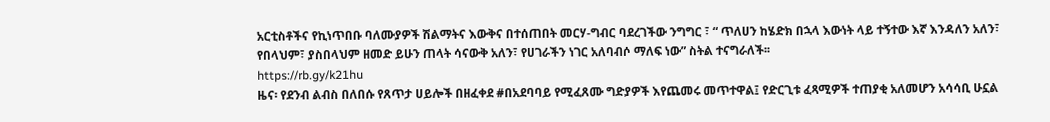አርቲስቶችና የኪነጥበቡ ባለሙያዎች ሽልማትና እውቅና በተሰጠበት መርሃ-ግብር ባደረገችው ንግግር ፣ “ ጥለሀን ከሄድክ በኋላ እውነት ላይ ተኝተው እኛ እንዳለን አለን፣ የበላህም፣ ያስበላህም ዘመድ ይሁን ጠላት ሳናውቅ አለን፣ የሀገራችን ነገር አለባብሶ ማለፍ ነው” ስትል ተናግራለች፡፡
https://rb.gy/k21hu
ዜና፡ የደንብ ልብስ በለበሱ የጸጥታ ሀይሎች በዘፈቀደ #በአደባባይ የሚፈጸሙ ግድያዎች እየጨመሩ መጥተዋል፤ የድርጊቱ ፈጻሚዎች ተጠያቂ አለመሆን አሳሳቢ ሁኗል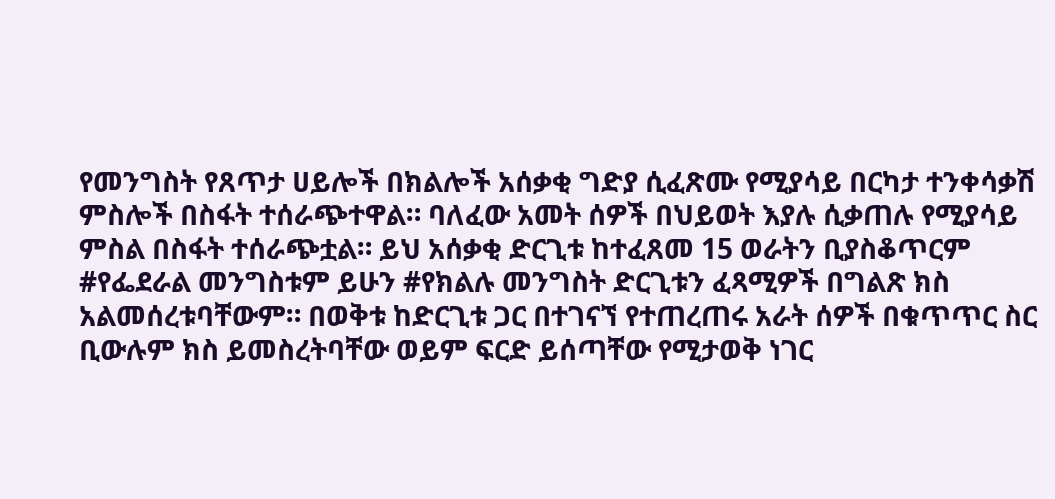የመንግስት የጸጥታ ሀይሎች በክልሎች አሰቃቂ ግድያ ሲፈጽሙ የሚያሳይ በርካታ ተንቀሳቃሽ ምስሎች በስፋት ተሰራጭተዋል። ባለፈው አመት ሰዎች በህይወት እያሉ ሲቃጠሉ የሚያሳይ ምስል በስፋት ተሰራጭቷል። ይህ አሰቃቂ ድርጊቱ ከተፈጸመ 15 ወራትን ቢያስቆጥርም #የፌደራል መንግስቱም ይሁን #የክልሉ መንግስት ድርጊቱን ፈጻሚዎች በግልጽ ክስ አልመሰረቱባቸውም። በወቅቱ ከድርጊቱ ጋር በተገናኘ የተጠረጠሩ አራት ሰዎች በቁጥጥር ስር ቢውሉም ክስ ይመስረትባቸው ወይም ፍርድ ይሰጣቸው የሚታወቅ ነገር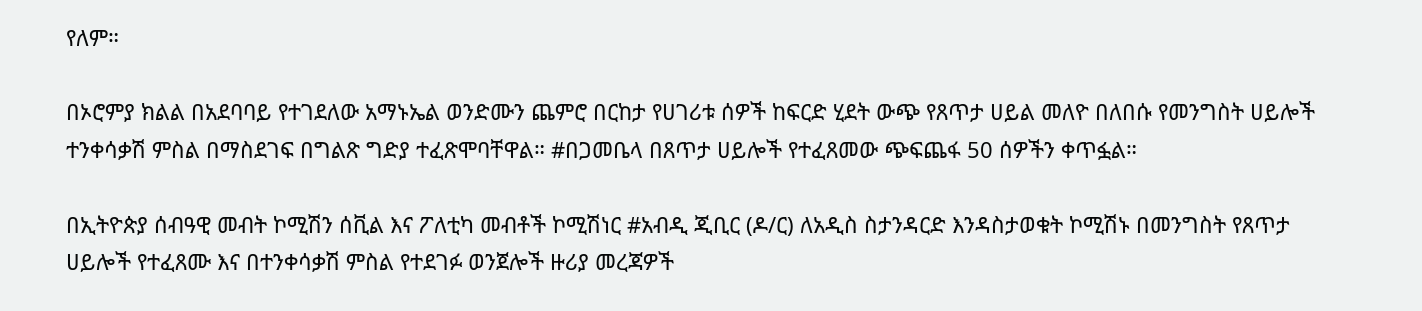የለም።

በኦሮምያ ክልል በአደባባይ የተገደለው አማኑኤል ወንድሙን ጨምሮ በርከታ የሀገሪቱ ሰዎች ከፍርድ ሂደት ውጭ የጸጥታ ሀይል መለዮ በለበሱ የመንግስት ሀይሎች ተንቀሳቃሽ ምስል በማስደገፍ በግልጽ ግድያ ተፈጽሞባቸዋል። #በጋመቤላ በጸጥታ ሀይሎች የተፈጸመው ጭፍጨፋ 50 ሰዎችን ቀጥፏል።

በኢትዮጵያ ሰብዓዊ መብት ኮሚሽን ሰቪል እና ፖለቲካ መብቶች ኮሚሽነር #አብዲ ጂቢር (ዶ/ር) ለአዲስ ስታንዳርድ እንዳስታወቁት ኮሚሽኑ በመንግስት የጸጥታ ሀይሎች የተፈጸሙ እና በተንቀሳቃሽ ምስል የተደገፉ ወንጀሎች ዙሪያ መረጃዎች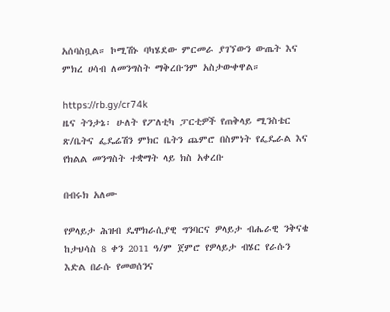አሰባስቧል። ኮሚሽኑ ባካሄደው ምርመራ ያገኘውን ውጤት እና ምክረ ሀሳብ ለመንግስት ማቅረቡንም አስታውቀዋል።

https://rb.gy/cr74k
ዜና ትንታኔ፡ ሁለት የፖለቲካ ፓርቲዎች የጠቅላይ ሚንስቴር ጽ/ቤትና ፌዴሬሽን ምክር ቤትን ጨምሮ በስምነት የፌዴራል እና የክልል መንግስት ተቋማት ላይ ክስ አቀረቡ

በብሩክ አለሙ

የዎላይታ ሕዝብ ዴሞክራሲያዊ ግንባርና ዎላይታ ብሔራዊ ንቅናቄ ከታህሳስ 8 ቀን 2011 ዓ/ም ጀምሮ የዎላይታ ብሄር የራሱን እድል በራሱ የመወሰንና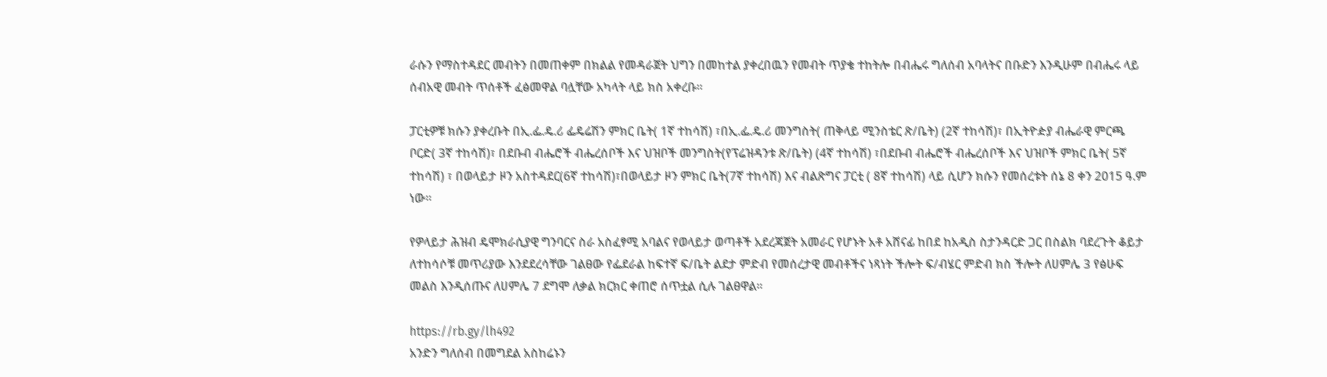ራሱን የማስተዳደር መብትን በመጠቀም በክልል የመዳራጀት ህግን በመከተል ያቀረበዉን የመብት ጥያቄ ተከትሎ በብሔሩ ግለሰብ አባላትና በቡድን እንዲሁም በብሔሩ ላይ ሰብአዊ መብት ጥሰቶች ፈፅመዋል ባሏቸው አካላት ላይ ክስ አቀረቡ፡፡

ፓርቲዎቹ ክሱን ያቀረቡት በኢ.ፌ.ዴ.ሪ ፌዴሬሽን ምክር ቤት( 1ኛ ተከሳሽ) ፣በኢ.ፌ.ዴ.ሪ መንግስት( ጠቅላይ ሚንስቴር ጽ/ቤት) (2ኛ ተከሳሽ)፣ በኢትዮዽያ ብሔራዊ ምርጫ ቦርድ( 3ኛ ተከሳሽ)፣ በደቡብ ብሔሮች ብሔረሰቦች እና ህዝቦች መንግስት(የፕሬዝዳንቱ ጽ/ቤት) (4ኛ ተከሳሽ) ፣በደቡብ ብሔሮች ብሔረሰቦች እና ህዝቦች ምክር ቤት( 5ኛ ተከሳሽ) ፣ በወላይታ ዞን አስተዳደር(6ኛ ተከሳሽ)፣በወላይታ ዞን ምክር ቤት(7ኛ ተከሳሽ) እና ብልጽግና ፓርቲ ( 8ኛ ተከሳሽ) ላይ ሲሆን ክሱን የመሰረቱት ሰኔ 8 ቀን 2015 ዓ.ም ነው፡፡

የዎላይታ ሕዝብ ዴሞክራሲያዊ ግንባርና ስራ አስፈፃሚ አባልና የወላይታ ወጣቶች አደረጃጀት አመራር የሆኑት አቶ አሸናፊ ከበደ ከአዲስ ስታንዳርድ ጋር በስልክ ባደረጉት ቆይታ ለተከሳሶቹ መጥሪያው እንደደረሳቸው ገልፀው የፌደራል ከፍተኛ ፍ/ቤት ልደታ ምድብ የመሰረታዊ መብቶችና ነጻነት ችሎት ፍ/ብሄር ምድብ ክስ ችሎት ለሀምሌ 3 የፅሁፍ መልስ እንዲሰጡና ለሀምሌ 7 ደግሞ ለቃል ክርክር ቀጠሮ ሰጥቷል ሲሉ ገልፀዋል፡፡

https://rb.gy/lh492
አንድን ግለሰብ በመግደል አስከሬኑን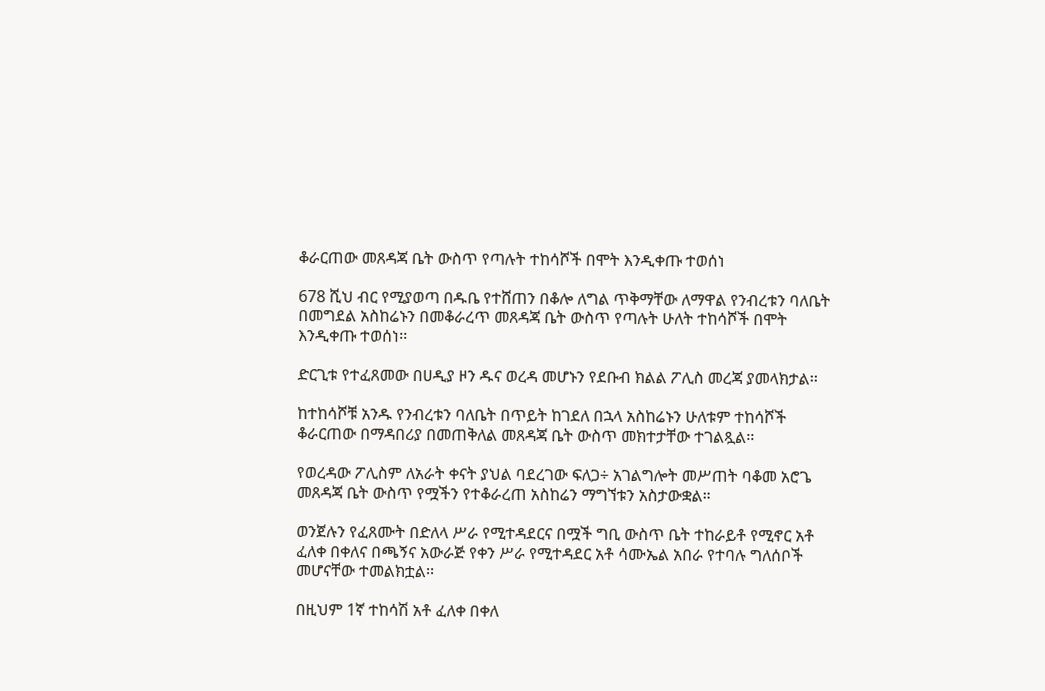ቆራርጠው መጸዳጃ ቤት ውስጥ የጣሉት ተከሳሾች በሞት እንዲቀጡ ተወሰነ

678 ሺህ ብር የሚያወጣ በዱቤ የተሸጠን በቆሎ ለግል ጥቅማቸው ለማዋል የንብረቱን ባለቤት በመግደል አስከሬኑን በመቆራረጥ መጸዳጃ ቤት ውስጥ የጣሉት ሁለት ተከሳሾች በሞት እንዲቀጡ ተወሰነ፡፡

ድርጊቱ የተፈጸመው በሀዲያ ዞን ዱና ወረዳ መሆኑን የደቡብ ክልል ፖሊስ መረጃ ያመላክታል፡፡

ከተከሳሾቹ አንዱ የንብረቱን ባለቤት በጥይት ከገደለ በኋላ አስከሬኑን ሁለቱም ተከሳሾች ቆራርጠው በማዳበሪያ በመጠቅለል መጸዳጃ ቤት ውስጥ መክተታቸው ተገልጿል፡፡

የወረዳው ፖሊስም ለአራት ቀናት ያህል ባደረገው ፍለጋ÷ አገልግሎት መሥጠት ባቆመ አሮጌ መጸዳጃ ቤት ውስጥ የሟችን የተቆራረጠ አስከሬን ማግኘቱን አስታውቋል።

ወንጀሉን የፈጸሙት በድለላ ሥራ የሚተዳደርና በሟች ግቢ ውስጥ ቤት ተከራይቶ የሚኖር አቶ ፈለቀ በቀለና በጫኝና አውራጅ የቀን ሥራ የሚተዳደር አቶ ሳሙኤል አበራ የተባሉ ግለሰቦች መሆናቸው ተመልክቷል፡፡

በዚህም 1ኛ ተከሳሽ አቶ ፈለቀ በቀለ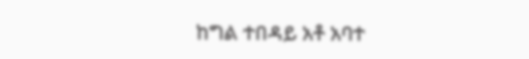ከግል ተበዳይ አቶ አባተ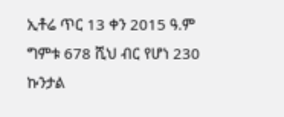ኢቶሬ ጥር 13 ቀን 2015 ዓ.ም ግምቱ 678 ሺህ ብር የሆነ 230 ኩንታል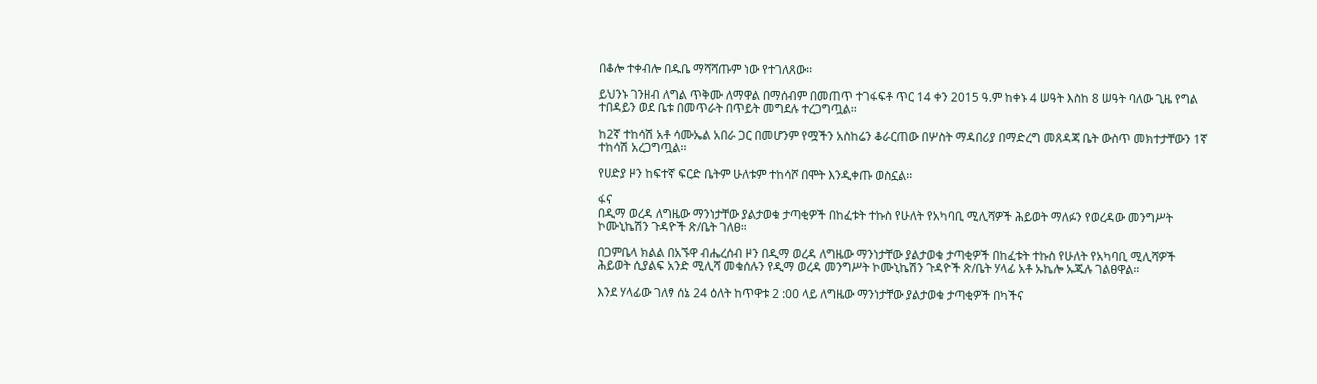በቆሎ ተቀብሎ በዱቤ ማሻሻጡም ነው የተገለጸው፡፡

ይህንኑ ገንዘብ ለግል ጥቅሙ ለማዋል በማሰብም በመጠጥ ተገፋፍቶ ጥር 14 ቀን 2015 ዓ.ም ከቀኑ 4 ሠዓት እስከ 8 ሠዓት ባለው ጊዜ የግል ተበዳይን ወደ ቤቱ በመጥራት በጥይት መግደሉ ተረጋግጧል፡፡

ከ2ኛ ተከሳሽ አቶ ሳሙኤል አበራ ጋር በመሆንም የሟችን አስከሬን ቆራርጠው በሦስት ማዳበሪያ በማድረግ መጸዳጃ ቤት ውስጥ መክተታቸውን 1ኛ ተከሳሽ አረጋግጧል፡፡

የሀድያ ዞን ከፍተኛ ፍርድ ቤትም ሁለቱም ተከሳሾ በሞት እንዲቀጡ ወስኗል፡፡

ፋና
በዲማ ወረዳ ለግዜው ማንነታቸው ያልታወቁ ታጣቂዎች በከፈቱት ተኩስ የሁለት የአካባቢ ሚሊሻዎች ሕይወት ማለፉን የወረዳው መንግሥት ኮሙኒኬሽን ጉዳዮች ጽ/ቤት ገለፀ።

በጋምቤላ ክልል በአኙዋ ብሔረሰብ ዞን በዲማ ወረዳ ለግዜው ማንነታቸው ያልታወቁ ታጣቂዎች በከፈቱት ተኩስ የሁለት የአካባቢ ሚሊሻዎች ሕይወት ሲያልፍ አንድ ሚሊሻ መቁሰሉን የዲማ ወረዳ መንግሥት ኮሙኒኬሽን ጉዳዮች ጽ/ቤት ሃላፊ አቶ ኡኬሎ ኡጁሉ ገልፀዋል።

እንደ ሃላፊው ገለፃ ሰኔ 24 ዕለት ከጥዋቱ 2 :00 ላይ ለግዜው ማንነታቸው ያልታወቁ ታጣቂዎች በካችና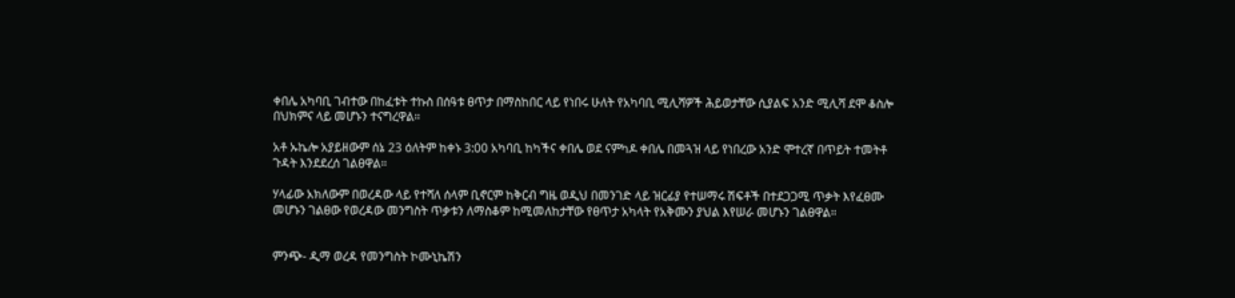ቀበሌ አካባቢ ገብተው በከፈቱት ተኩስ በሰዓቱ ፀጥታ በማስከበር ላይ የነበሩ ሁለት የአካባቢ ሚሊሻዎች ሕይወታቸው ሲያልፍ አንድ ሚሊሻ ደሞ ቆስሎ በህክምና ላይ መሆኑን ተናግረዋል።

አቶ ኡኬሎ አያይዘውም ሰኔ 23 ዕለትም ከቀኑ 3:00 አካባቢ ከካችና ቀበሌ ወደ ናምካዶ ቀበሌ በመጓዝ ላይ የነበረው አንድ ሞተረኛ በጥይት ተመትቶ ጉዳት እንደደረሰ ገልፀዋል።

ሃላፊው አክለውም በወረዳው ላይ የተሻለ ሰላም ቢኖርም ከቅርብ ግዜ ወዲህ በመንገድ ላይ ዝርፊያ የተሠማሩ ሽፍቶች በተደጋጋሚ ጥቃት እየፈፀሙ መሆኑን ገልፀው የወረዳው መንግስት ጥቃቱን ለማስቆም ከሚመለከታቸው የፀጥታ አካላት የአቅሙን ያህል እየሠራ መሆኑን ገልፀዋል።


ምንጭ- ዲማ ወረዳ የመንግስት ኮሙኒኬሽን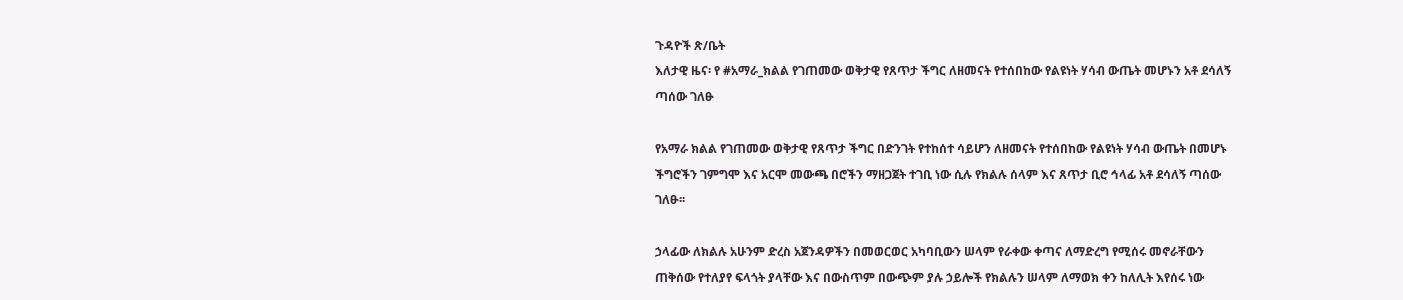ጉዳዮች ጽ/ቤት
እለታዊ ዜና፡ የ #አማራ_ክልል የገጠመው ወቅታዊ የጸጥታ ችግር ለዘመናት የተሰበከው የልዩነት ሃሳብ ውጤት መሆኑን አቶ ደሳለኝ ጣሰው ገለፁ

የአማራ ክልል የገጠመው ወቅታዊ የጸጥታ ችግር በድንገት የተከሰተ ሳይሆን ለዘመናት የተሰበከው የልዩነት ሃሳብ ውጤት በመሆኑ ችግሮችን ገምግሞ እና አርሞ መውጫ በሮችን ማዘጋጀት ተገቢ ነው ሲሉ የክልሉ ሰላም እና ጸጥታ ቢሮ ኅላፊ አቶ ደሳለኝ ጣሰው ገለፁ፡፡

ኃላፊው ለክልሉ አሁንም ድረስ አጀንዳዎችን በመወርወር አካባቢውን ሠላም የራቀው ቀጣና ለማድረግ የሚሰሩ መኖራቸውን ጠቅሰው የተለያየ ፍላጎት ያላቸው እና በውስጥም በውጭም ያሉ ኃይሎች የክልሉን ሠላም ለማወክ ቀን ከለሊት እየሰሩ ነው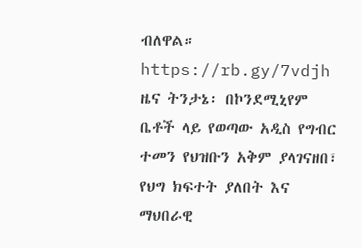ብለዋል።
https://rb.gy/7vdjh
ዜና ትንታኔ፡ በኮንደሚኒየም ቤቶች ላይ የወጣው አዲስ የግብር ተመን የህዝቡን አቅም ያላገናዘበ፣ የህግ ክፍተት ያለበት እና ማህበራዊ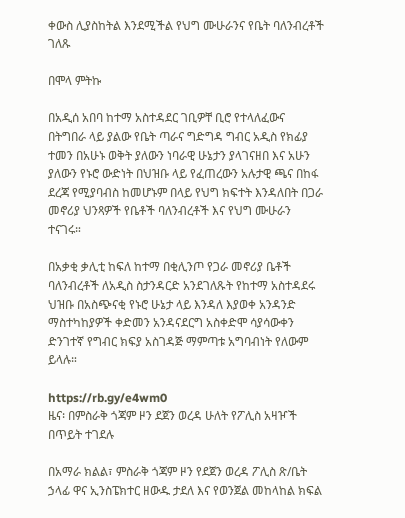ቀውስ ሊያስከትል እንደሚችል የህግ ሙሁራንና የቤት ባለንብረቶች ገለጹ

በሞላ ምትኩ

በአዲሰ አበባ ከተማ አስተዳደር ገቢዎቸ ቢሮ የተላለፈውና በትግበራ ላይ ያልው የቤት ጣራና ግድግዳ ግብር አዲስ የክፊያ ተመን በአሁኑ ወቅት ያለውን ነባራዊ ሁኔታን ያላገናዘበ እና አሁን ያለውን የኑሮ ውድነት በህዝቡ ላይ የፈጠረውን አሉታዊ ጫና በከፋ ደረጃ የሚያባብስ ከመሆኑም በላይ የህግ ክፍተት እንዳለበት በጋራ መኖሪያ ህንጻዎች የቤቶች ባለንብረቶች እና የህግ ሙሁራን ተናገሩ።

በአቃቂ ቃሊቲ ከፍለ ከተማ በቂሊንጦ የጋራ መኖሪያ ቤቶች ባለንብረቶች ለአዲስ ስታንዳርድ አንደገለጹት የከተማ አስተዳደሩ ህዝቡ በአስጭናቂ የኑሮ ሁኔታ ላይ እንዳለ እያወቀ አንዳንድ ማስተካከያዎች ቀድመን አንዳናደርግ አስቀድሞ ሳያሳውቀን ድንገተኛ የግብር ክፍያ አስገዳጅ ማምጣቱ አግባብነት የለውም ይላሉ።

https://rb.gy/e4wm0
ዜና፡ በምስራቅ ጎጃም ዞን ደጀን ወረዳ ሁለት የፖሊስ አዛዦች በጥይት ተገደሉ

በአማራ ክልል፣ ምስራቅ ጎጃም ዞን የደጀን ወረዳ ፖሊስ ጽ/ቤት ኃላፊ ዋና ኢንስፔክተር ዘውዱ ታደለ እና የወንጀል መከላከል ክፍል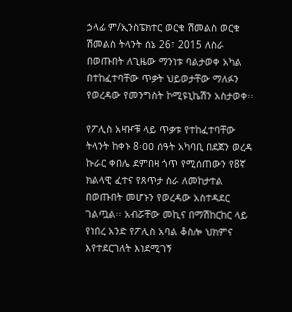ኃላፊ ም/ኢንስፔክተር ወርቁ ሽመልስ ወርቁ ሽመልስ ትላንት ሰኔ 26፣ 2015 ለስራ በወጡበት ለጊዜው ማንነቱ ባልታወቀ አካል በተከፈተባቸው ጥቃት ህይወታቸው ማለፉን የወረዳው የመንግስት ኮሚዩኒኬሽን አስታወቀ፡፡

የፖሊስ አዛዦቹ ላይ ጥቃቱ የተከፈተባቸው ትላንት ከቀኑ 8፡ዐዐ ሰዓት አካባቢ በደጀን ወረዳ ኩራር ቀበሌ ደምበዛ ጎጥ የሚሰጠውን የ8ኛ ክልላዊ ፈተና የጸጥታ ስራ ለመከታተል በወጡበት መሆኑን የወረዳው አስተዳደር ገልጧል፡፡ አብሯቸው መኪና በማሽከርከር ላይ የነበረ አንድ የፖሊስ አባል ቆስሎ ህክምና እየተደርገለት እነደሚገኝ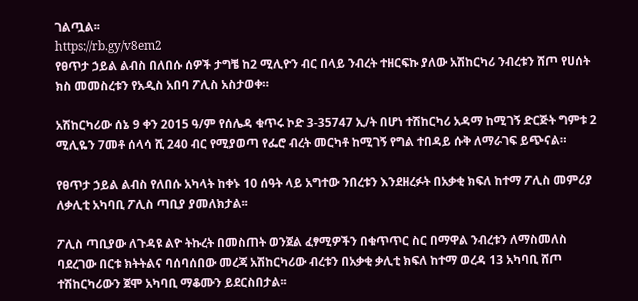ገልጧል፡፡
https://rb.gy/v8em2
የፀጥታ ኃይል ልብስ በለበሱ ሰዎች ታግቼ ከ2 ሚሊዮን ብር በላይ ንብረት ተዘርፍኩ ያለው አሽከርካሪ ንብረቱን ሸጦ የሀሰት ክስ መመስረቱን የአዲስ አበባ ፖሊስ አስታወቀ።

አሽከርካሪው ሰኔ 9 ቀን 2015 ዓ/ም የሰሌዳ ቁጥሩ ኮድ 3-35747 ኢ/ት በሆነ ተሽከርካሪ አዳማ ከሚገኝ ድርጅት ግምቱ 2 ሚሊዬን 7መቶ ሰላሳ ሺ 240 ብር የሚያወጣ የፌሮ ብረት መርካቶ ከሚገኝ የግል ተበዳይ ሱቅ ለማራገፍ ይጭናል።

የፀጥታ ኃይል ልብስ የለበሱ አካላት ከቀኑ 10 ሰዓት ላይ አግተው ንበረቱን እንደዘረፉት በአቃቂ ክፍለ ከተማ ፖሊስ መምሪያ ለቃሊቲ አካባቢ ፖሊስ ጣቢያ ያመለክታል፡፡

ፖሊስ ጣቢያው ለጉዳዩ ልዮ ትኩረት በመስጠት ወንጀል ፈፃሚዎችን በቁጥጥር ስር በማዋል ንብረቱን ለማስመለስ ባደረገው በርቱ ክትትልና ባሰባሰበው መረጃ አሽከርካሪው ብረቱን በአቃቂ ቃሊቲ ክፍለ ከተማ ወረዳ 13 አካባቢ ሸጦ ተሽከርካሪውን ጀሞ አካባቢ ማቆሙን ይደርስበታል፡፡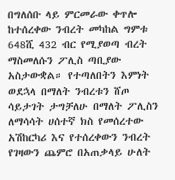በግለሰቡ ላይ ምርመራው ቀጥሎ ከተሰረቀው ንብረት መካከል ግምቱ 648ሺ 432 ብር የሚያወጣ ብረት ማስመለሱን ፖሊስ ጣቢያው አስታውቋል። የተጣለበትን እምነት ወደኋላ በማለት ንብረቱን ሸጦ ሳይታገት ታግቻለሁ በማለት ፖሊስን ለማሳሳት ሀሰተኛ ክስ የመሰረተው አሽከርካሪ እና የተሰረቀውን ንብረት የገዛውን ጨምሮ በአጠቃላይ ሁለት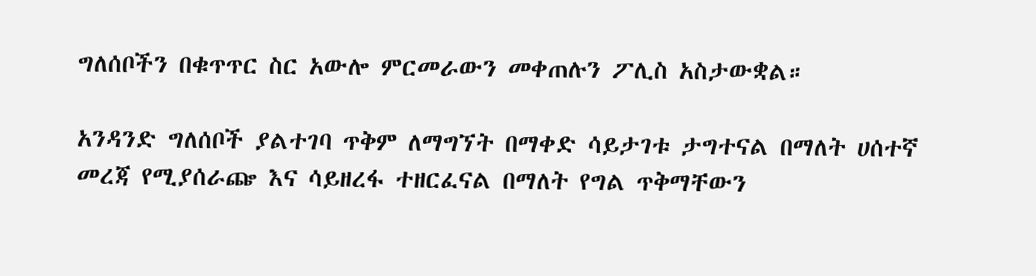ግለሰቦችን በቁጥጥር ስር አውሎ ምርመራውን መቀጠሉን ፖሊስ አስታውቋል።

አንዳንድ ግለሰቦች ያልተገባ ጥቅም ለማግኘት በማቀድ ሳይታገቱ ታግተናል በማለት ሀሰተኛ መረጃ የሚያሰራጬ እና ሳይዘረፋ ተዘርፈናል በማለት የግል ጥቅማቸውን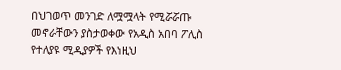በህገወጥ መንገድ ለሟሟላት የሚሯሯጡ መኖራቸውን ያስታወቀው የአዲስ አበባ ፖሊስ የተለያዩ ሚዲያዎች የእነዚህ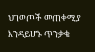ህገወጦች መጠቀሚያ እንዳይሆኑ ጥንቃቄ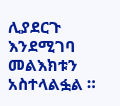ሊያደርጉ እንደሚገባ መልእክቱን አስተላልፏል ።